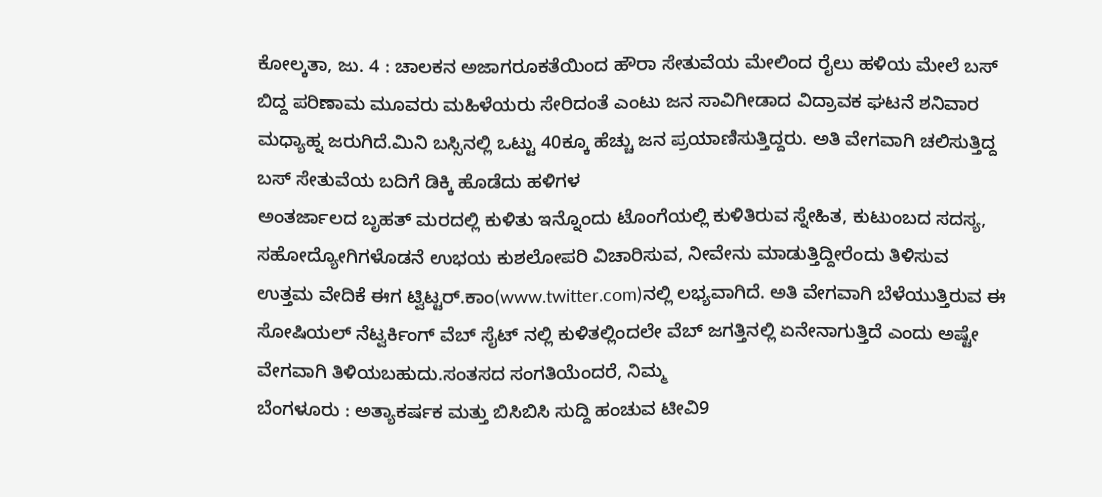ಕೋಲ್ಕತಾ, ಜು. 4 : ಚಾಲಕನ ಅಜಾಗರೂಕತೆಯಿಂದ ಹೌರಾ ಸೇತುವೆಯ ಮೇಲಿಂದ ರೈಲು ಹಳಿಯ ಮೇಲೆ ಬಸ್ ಬಿದ್ದ ಪರಿಣಾಮ ಮೂವರು ಮಹಿಳೆಯರು ಸೇರಿದಂತೆ ಎಂಟು ಜನ ಸಾವಿಗೀಡಾದ ವಿದ್ರಾವಕ ಘಟನೆ ಶನಿವಾರ ಮಧ್ಯಾಹ್ನ ಜರುಗಿದೆ.ಮಿನಿ ಬಸ್ಸಿನಲ್ಲಿ ಒಟ್ಟು 40ಕ್ಕೂ ಹೆಚ್ಚು ಜನ ಪ್ರಯಾಣಿಸುತ್ತಿದ್ದರು. ಅತಿ ವೇಗವಾಗಿ ಚಲಿಸುತ್ತಿದ್ದ ಬಸ್ ಸೇತುವೆಯ ಬದಿಗೆ ಡಿಕ್ಕಿ ಹೊಡೆದು ಹಳಿಗಳ
ಅಂತರ್ಜಾಲದ ಬೃಹತ್ ಮರದಲ್ಲಿ ಕುಳಿತು ಇನ್ನೊಂದು ಟೊಂಗೆಯಲ್ಲಿ ಕುಳಿತಿರುವ ಸ್ನೇಹಿತ, ಕುಟುಂಬದ ಸದಸ್ಯ, ಸಹೋದ್ಯೋಗಿಗಳೊಡನೆ ಉಭಯ ಕುಶಲೋಪರಿ ವಿಚಾರಿಸುವ, ನೀವೇನು ಮಾಡುತ್ತಿದ್ದೀರೆಂದು ತಿಳಿಸುವ ಉತ್ತಮ ವೇದಿಕೆ ಈಗ ಟ್ವಿಟ್ಟರ್.ಕಾಂ(www.twitter.com)ನಲ್ಲಿ ಲಭ್ಯವಾಗಿದೆ. ಅತಿ ವೇಗವಾಗಿ ಬೆಳೆಯುತ್ತಿರುವ ಈ ಸೋಷಿಯಲ್ ನೆಟ್ವರ್ಕಿಂಗ್ ವೆಬ್ ಸೈಟ್ ನಲ್ಲಿ ಕುಳಿತಲ್ಲಿಂದಲೇ ವೆಬ್ ಜಗತ್ತಿನಲ್ಲಿ ಏನೇನಾಗುತ್ತಿದೆ ಎಂದು ಅಷ್ಟೇ ವೇಗವಾಗಿ ತಿಳಿಯಬಹುದು.ಸಂತಸದ ಸಂಗತಿಯೆಂದರೆ, ನಿಮ್ಮ
ಬೆಂಗಳೂರು : ಅತ್ಯಾಕರ್ಷಕ ಮತ್ತು ಬಿಸಿಬಿಸಿ ಸುದ್ದಿ ಹಂಚುವ ಟೀವಿ9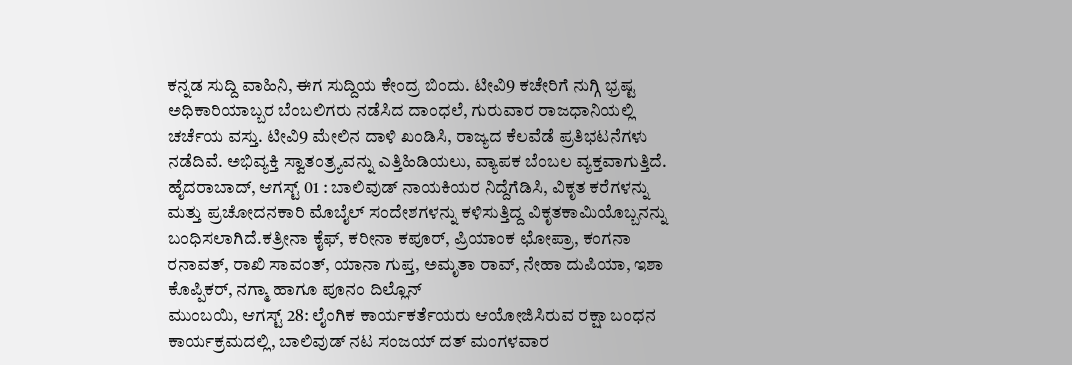ಕನ್ನಡ ಸುದ್ದಿ ವಾಹಿನಿ, ಈಗ ಸುದ್ದಿಯ ಕೇಂದ್ರ ಬಿಂದು. ಟೀವಿ9 ಕಚೇರಿಗೆ ನುಗ್ಗಿ ಭ್ರಷ್ಟ ಅಧಿಕಾರಿಯಾಬ್ಬರ ಬೆಂಬಲಿಗರು ನಡೆಸಿದ ದಾಂಧಲೆ, ಗುರುವಾರ ರಾಜಧಾನಿಯಲ್ಲಿ ಚರ್ಚೆಯ ವಸ್ತು. ಟೀವಿ9 ಮೇಲಿನ ದಾಳಿ ಖಂಡಿಸಿ, ರಾಜ್ಯದ ಕೆಲವೆಡೆ ಪ್ರತಿಭಟನೆಗಳು ನಡೆದಿವೆ. ಅಭಿವ್ಯಕ್ತಿ ಸ್ವಾತಂತ್ರ್ಯವನ್ನು ಎತ್ತಿಹಿಡಿಯಲು, ವ್ಯಾಪಕ ಬೆಂಬಲ ವ್ಯಕ್ತವಾಗುತ್ತಿದೆ.
ಹೈದರಾಬಾದ್, ಆಗಸ್ಟ್ 01 : ಬಾಲಿವುಡ್ ನಾಯಕಿಯರ ನಿದ್ದೆಗೆಡಿಸಿ, ವಿಕೃತ ಕರೆಗಳನ್ನು ಮತ್ತು ಪ್ರಚೋದನಕಾರಿ ಮೊಬೈಲ್ ಸಂದೇಶಗಳನ್ನು ಕಳಿಸುತ್ತಿದ್ದ ವಿಕೃತಕಾಮಿಯೊಬ್ಬನನ್ನು ಬಂಧಿಸಲಾಗಿದೆ.ಕತ್ರೀನಾ ಕೈಫ್, ಕರೀನಾ ಕಪೂರ್, ಪ್ರಿಯಾಂಕ ಛೋಪ್ರಾ, ಕಂಗನಾ ರನಾವತ್, ರಾಖಿ ಸಾವಂತ್, ಯಾನಾ ಗುಪ್ತ, ಅಮೃತಾ ರಾವ್, ನೇಹಾ ದುಪಿಯಾ, ಇಶಾ ಕೊಪ್ಪಿಕರ್, ನಗ್ಮಾ ಹಾಗೂ ಪೂನಂ ದಿಲ್ಲೊನ್
ಮುಂಬಯಿ, ಆಗಸ್ಟ್ 28: ಲೈಂಗಿಕ ಕಾರ್ಯಕರ್ತೆಯರು ಆಯೋಜಿಸಿರುವ ರಕ್ಷಾ ಬಂಧನ ಕಾರ್ಯಕ್ರಮದಲ್ಲಿ, ಬಾಲಿವುಡ್ ನಟ ಸಂಜಯ್ ದತ್ ಮಂಗಳವಾರ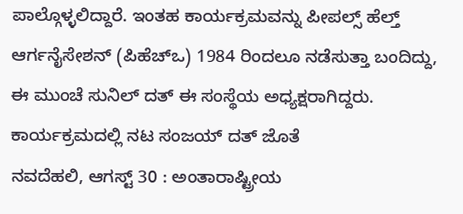ಪಾಲ್ಗೊಳ್ಳಲಿದ್ದಾರೆ. ಇಂತಹ ಕಾರ್ಯಕ್ರಮವನ್ನು ಪೀಪಲ್ಸ್ ಹೆಲ್ತ್ ಆರ್ಗನೈಸೇಶನ್ (ಪಿಹೆಚ್ಒ) 1984 ರಿಂದಲೂ ನಡೆಸುತ್ತಾ ಬಂದಿದ್ದು, ಈ ಮುಂಚೆ ಸುನಿಲ್ ದತ್ ಈ ಸಂಸ್ಥೆಯ ಅಧ್ಯಕ್ಷರಾಗಿದ್ದರು. ಕಾರ್ಯಕ್ರಮದಲ್ಲಿ ನಟ ಸಂಜಯ್ ದತ್ ಜೊತೆ
ನವದೆಹಲಿ, ಆಗಸ್ಟ್ 30 : ಅಂತಾರಾಷ್ಟ್ರೀಯ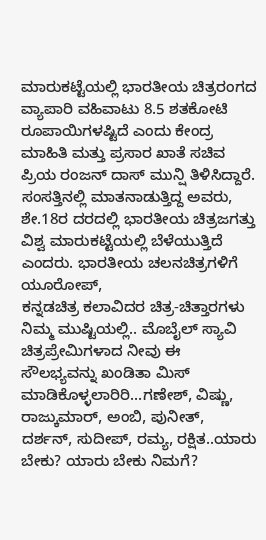ಮಾರುಕಟ್ಟೆಯಲ್ಲಿ ಭಾರತೀಯ ಚಿತ್ರರಂಗದ ವ್ಯಾಪಾರಿ ವಹಿವಾಟು 8.5 ಶತಕೋಟಿ ರೂಪಾಯಿಗಳಷ್ಟಿದೆ ಎಂದು ಕೇಂದ್ರ ಮಾಹಿತಿ ಮತ್ತು ಪ್ರಸಾರ ಖಾತೆ ಸಚಿವ ಪ್ರಿಯ ರಂಜನ್ ದಾಸ್ ಮುನ್ಷಿ ತಿಳಿಸಿದ್ದಾರೆ. ಸಂಸತ್ತಿನಲ್ಲಿ ಮಾತನಾಡುತ್ತಿದ್ದ ಅವರು, ಶೇ.18ರ ದರದಲ್ಲಿ ಭಾರತೀಯ ಚಿತ್ರಜಗತ್ತು ವಿಶ್ವ ಮಾರುಕಟ್ಟೆಯಲ್ಲಿ ಬೆಳೆಯುತ್ತಿದೆ ಎಂದರು. ಭಾರತೀಯ ಚಲನಚಿತ್ರಗಳಿಗೆ ಯೂರೋಪ್,
ಕನ್ನಡಚಿತ್ರ ಕಲಾವಿದರ ಚಿತ್ರ-ಚಿತ್ತಾರಗಳು ನಿಮ್ಮ ಮುಷ್ಟಿಯಲ್ಲಿ.. ಮೊಬೈಲ್ ಸ್ಯಾವಿ ಚಿತ್ರಪ್ರೇಮಿಗಳಾದ ನೀವು ಈ ಸೌಲಭ್ಯವನ್ನು ಖಂಡಿತಾ ಮಿಸ್ ಮಾಡಿಕೊಳ್ಳಲಾರಿರಿ...ಗಣೇಶ್, ವಿಷ್ಣು, ರಾಜ್ಕುಮಾರ್, ಅಂಬಿ, ಪುನೀತ್, ದರ್ಶನ್, ಸುದೀಪ್, ರಮ್ಯ, ರಕ್ಷಿತ..ಯಾರು ಬೇಕು? ಯಾರು ಬೇಕು ನಿಮಗೆ?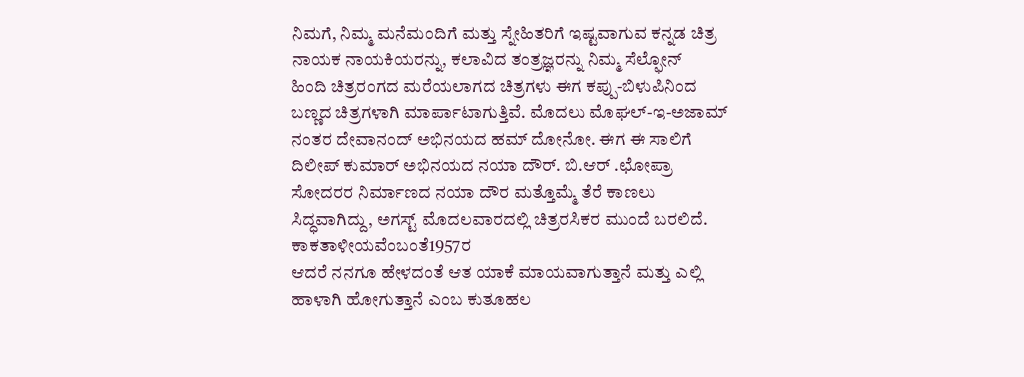ನಿಮಗೆ, ನಿಮ್ಮ ಮನೆಮಂದಿಗೆ ಮತ್ತು ಸ್ನೇಹಿತರಿಗೆ ಇಷ್ಟವಾಗುವ ಕನ್ನಡ ಚಿತ್ರ ನಾಯಕ ನಾಯಕಿಯರನ್ನು, ಕಲಾವಿದ ತಂತ್ರಜ್ಞರನ್ನು ನಿಮ್ಮ ಸೆಲ್ಫೋನ್
ಹಿಂದಿ ಚಿತ್ರರಂಗದ ಮರೆಯಲಾಗದ ಚಿತ್ರಗಳು ಈಗ ಕಪ್ಪು-ಬಿಳುಪಿನಿಂದ ಬಣ್ಣದ ಚಿತ್ರಗಳಾಗಿ ಮಾರ್ಪಾಟಾಗುತ್ತಿವೆ. ಮೊದಲು ಮೊಘಲ್-ಇ-ಅಜಾಮ್ ನಂತರ ದೇವಾನಂದ್ ಅಭಿನಯದ ಹಮ್ ದೋನೋ. ಈಗ ಈ ಸಾಲಿಗೆ ದಿಲೀಪ್ ಕುಮಾರ್ ಅಭಿನಯದ ನಯಾ ದೌರ್. ಬಿ.ಆರ್ .ಛೋಪ್ರಾ ಸೋದರರ ನಿರ್ಮಾಣದ ನಯಾ ದೌರ ಮತ್ತೊಮ್ಮೆ ತೆರೆ ಕಾಣಲು ಸಿದ್ಧವಾಗಿದ್ದು, ಅಗಸ್ಟ್ ಮೊದಲವಾರದಲ್ಲಿ ಚಿತ್ರರಸಿಕರ ಮುಂದೆ ಬರಲಿದೆ. ಕಾಕತಾಳೀಯವೆಂಬಂತೆ1957ರ
ಆದರೆ ನನಗೂ ಹೇಳದಂತೆ ಆತ ಯಾಕೆ ಮಾಯವಾಗುತ್ತಾನೆ ಮತ್ತು ಎಲ್ಲಿ ಹಾಳಾಗಿ ಹೋಗುತ್ತಾನೆ ಎಂಬ ಕುತೂಹಲ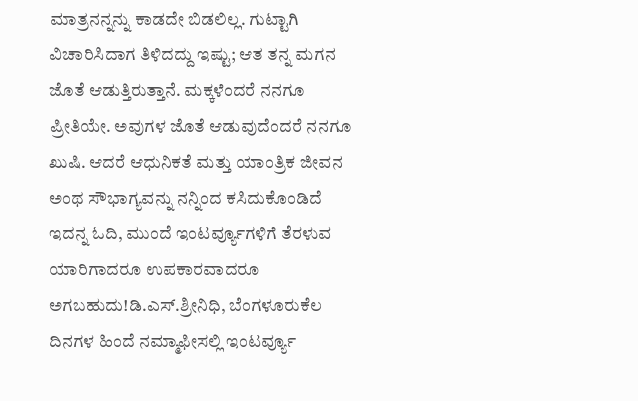ಮಾತ್ರನನ್ನನ್ನು ಕಾಡದೇ ಬಿಡಲಿಲ್ಲ. ಗುಟ್ಟಾಗಿ ವಿಚಾರಿಸಿದಾಗ ತಿಳಿದದ್ದು ಇಷ್ಟು; ಆತ ತನ್ನ ಮಗನ ಜೊತೆ ಆಡುತ್ತಿರುತ್ತಾನೆ. ಮಕ್ಕಳೆಂದರೆ ನನಗೂ ಪ್ರೀತಿಯೇ. ಅವುಗಳ ಜೊತೆ ಆಡುವುದೆಂದರೆ ನನಗೂ ಖುಷಿ. ಆದರೆ ಆಧುನಿಕತೆ ಮತ್ತು ಯಾಂತ್ರಿಕ ಜೀವನ ಅಂಥ ಸೌಭಾಗ್ಯವನ್ನು ನನ್ನಿಂದ ಕಸಿದುಕೊಂಡಿದೆ
ಇದನ್ನ ಓದಿ, ಮುಂದೆ ಇಂಟರ್ವ್ಯೂಗಳಿಗೆ ತೆರಳುವ ಯಾರಿಗಾದರೂ ಉಪಕಾರವಾದರೂ ಅಗಬಹುದು!ಡಿ.ಎಸ್.ಶ್ರೀನಿಧಿ, ಬೆಂಗಳೂರುಕೆಲ ದಿನಗಳ ಹಿಂದೆ ನಮ್ಮಾಫೀಸಲ್ಲಿ ಇಂಟರ್ವ್ಯೂ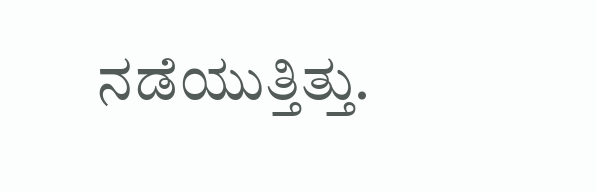ನಡೆಯುತ್ತಿತ್ತು.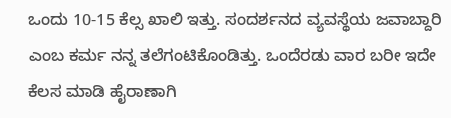ಒಂದು 10-15 ಕೆಲ್ಸ ಖಾಲಿ ಇತ್ತು. ಸಂದರ್ಶನದ ವ್ಯವಸ್ಥೆಯ ಜವಾಬ್ದಾರಿ ಎಂಬ ಕರ್ಮ ನನ್ನ ತಲೆಗಂಟಿಕೊಂಡಿತ್ತು. ಒಂದೆರಡು ವಾರ ಬರೀ ಇದೇ ಕೆಲಸ ಮಾಡಿ ಹೈರಾಣಾಗಿ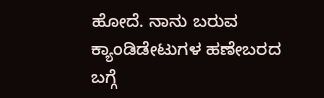ಹೋದೆ. ನಾನು ಬರುವ ಕ್ಯಾಂಡಿಡೇಟುಗಳ ಹಣೇಬರದ ಬಗ್ಗೆ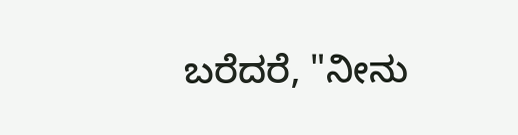ಬರೆದರೆ, "ನೀನು